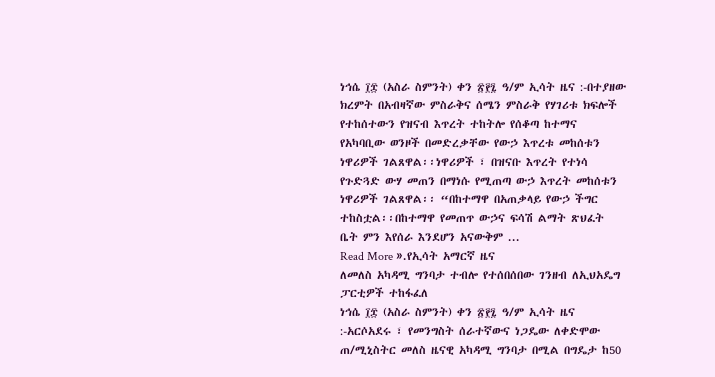ነኅሴ ፲፰ (አስራ ስምንት) ቀን ፳፻፯ ዓ/ም ኢሳት ዜና :-በተያዘው ክረምት በአብዛኛው ምስራቅና ሰሜን ምስራቅ የሃገሪቱ ክፍሎች የተከሰተውን የዝናብ እጥረት ተከትሎ የሰቆጣ ከተማና የአካባቢው ወንዞች በመድረቃቸው የውኃ እጥረቱ መከሰቱን ነዋሪዎች ገልጸዋል፡፡ነዋሪዎች ፣ በዝናቡ እጥረት የተነሳ የጉድጓድ ውሃ መጠን በማነሱ የሚጠጣ ውኃ እጥረት መከሰቱን ነዋሪዎች ገልጸዋል፡፡ “በከተማዋ በአጠቃላይ የውኃ ችግር ተከስቷል፡፡በከተማዋ የመጠጥ ውኃና ፍሳሽ ልማት ጽህፈት ቤት ምን እየሰራ እንደሆን አናውቅም ...
Read More ».የኢሳት አማርኛ ዜና
ለመለስ አካዳሚ ግንባታ ተብሎ የተሰበሰበው ገንዘብ ለኢህአዴግ ፓርቲዎች ተከፋፈለ
ነኅሴ ፲፰ (አስራ ስምንት) ቀን ፳፻፯ ዓ/ም ኢሳት ዜና :-አርሶአደሩ ፣ የመንግስት ሰራተኛውና ነጋዴው ለቀድሞው ጠ/ሚኒስትር መለስ ዜናዊ አካዳሚ ግንባታ በሚል በግዴታ ከ50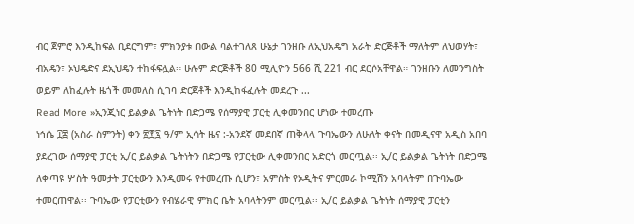ብር ጀምሮ እንዲከፍል ቢደርግም፣ ምክንያቱ በውል ባልተገለጸ ሁኔታ ገንዘቡ ለኢህአዴግ አራት ድርጅቶች ማለትም ለህወሃት፣ ብአዴን፣ ኦህዴድና ደኢህዴን ተከፋፍሏል። ሁሉም ድርጅቶች 80 ሚሊዮን 566 ሺ 221 ብር ደርሶአቸዋል። ገንዘቡን ለመንግስት ወይም ለከፈሉት ዜጎች መመለስ ሲገባ ድርጀቶች እንዲከፋፈሉት መደረጉ ...
Read More »ኢንጂነር ይልቃል ጌትነት በድጋሜ የሰማያዊ ፓርቲ ሊቀመንበር ሆነው ተመረጡ
ነኅሴ ፲፰ (አስራ ስምንት) ቀን ፳፻፯ ዓ/ም ኢሳት ዜና :-አንደኛ መደበኛ ጠቅላላ ጉባኤውን ለሁለት ቀናት በመዲናዋ አዲስ አበባ ያደረገው ሰማያዊ ፓርቲ ኢ/ር ይልቃል ጌትነትን በድጋሜ የፓርቲው ሊቀመንበር አድርጎ መርጧል፡፡ ኢ/ር ይልቃል ጌትነት በድጋሜ ለቀጣዩ ሦስት ዓመታት ፓርቲውን እንዲመሩ የተመረጡ ሲሆን፣ አምስት የኦዲትና ምርመራ ኮሚሽን አባላትም በጉባኤው ተመርጠዋል፡፡ ጉባኤው የፓርቲውን የብሄራዊ ምክር ቤት አባላትንም መርጧል፡፡ ኢ/ር ይልቃል ጌትነት ሰማያዊ ፓርቲን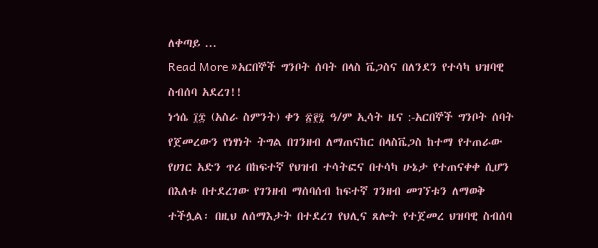ለቀጣይ ...
Read More »አርበኞች ግንቦት ሰባት በላስ ቬጋስና በለንደን የተሳካ ህዝባዊ ስብሰባ አደረገ!!
ነኅሴ ፲፰ (አስራ ስምንት) ቀን ፳፻፯ ዓ/ም ኢሳት ዜና :-አርበኞች ግንቦት ሰባት የጀመረውን የነፃነት ትግል በገንዘብ ለማጠናከር በላስቬጋስ ከተማ የተጠራው የሀገር አድን ጥሪ በከፍተኛ የህዝብ ተሳትፎና በተሳካ ሁኔታ የተጠናቀቀ ሲሆን በእለቱ በተደረገው የገንዘብ ማሰባሰብ ከፍተኛ ገንዘብ መገኘቱን ለማወቅ ተችሏል፡ በዚህ ለሰማእታት በተደረገ የህሊና ጸሎት የተጀመረ ህዝባዊ ስብሰባ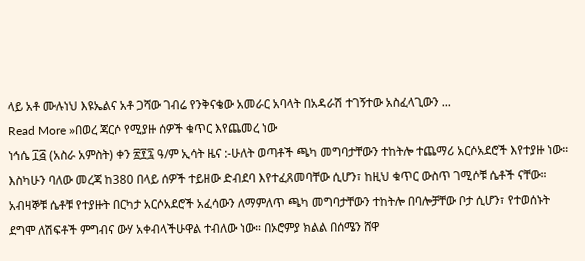ላይ አቶ ሙሉነህ እዩኤልና አቶ ጋሻው ገብሬ የንቅናቄው አመራር አባላት በአዳራሽ ተገኝተው አስፈላጊውን ...
Read More »በወረ ጃርሶ የሚያዙ ሰዎች ቁጥር እየጨመረ ነው
ነኅሴ ፲፭ (አስራ አምስት) ቀን ፳፻፯ ዓ/ም ኢሳት ዜና :-ሁለት ወጣቶች ጫካ መግባታቸውን ተከትሎ ተጨማሪ አርሶአደሮች እየተያዙ ነው። እስካሁን ባለው መረጃ ከ380 በላይ ሰዎች ተይዘው ድብደባ እየተፈጸመባቸው ሲሆን፣ ከዚህ ቁጥር ውስጥ ገሚሶቹ ሴቶች ናቸው። አብዛኞቹ ሴቶቹ የተያዙት በርካታ አርሶአደሮች አፈሳውን ለማምለጥ ጫካ መግባታቸውን ተከትሎ በባሎቻቸው ቦታ ሲሆን፣ የተወሰኑት ደግሞ ለሽፍቶች ምግብና ውሃ አቀብላችሁዋል ተብለው ነው። በኦሮምያ ክልል በሰሜን ሸዋ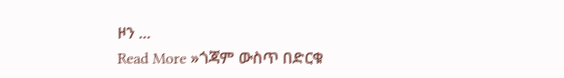ዞን ...
Read More »ጎጃም ውስጥ በድርቁ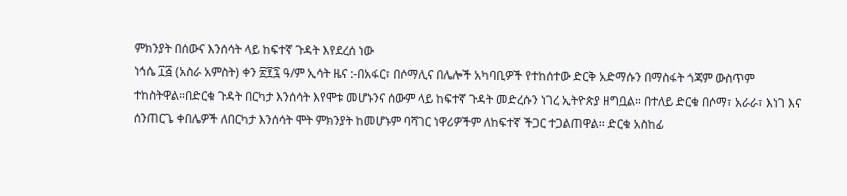ምክንያት በሰውና እንሰሳት ላይ ከፍተኛ ጉዳት እየደረሰ ነው
ነኅሴ ፲፭ (አስራ አምስት) ቀን ፳፻፯ ዓ/ም ኢሳት ዜና :-በአፋር፣ በሶማሊና በሌሎች አካባቢዎች የተከሰተው ድርቅ አድማሱን በማስፋት ጎጃም ውስጥም ተከስትዋል።በድርቁ ጉዳት በርካታ እንሰሳት እየሞቱ መሆኑንና ሰውም ላይ ከፍተኛ ጉዳት መድረሱን ነገረ ኢትዮጵያ ዘግቧል። በተለይ ድርቁ በሶማ፣ አራራ፣ እነገ እና ሰንጠርጌ ቀበሌዎች ለበርካታ እንሰሳት ሞት ምክንያት ከመሆኑም ባሻገር ነዋሪዎችም ለከፍተኛ ችጋር ተጋልጠዋል፡፡ ድርቁ አስከፊ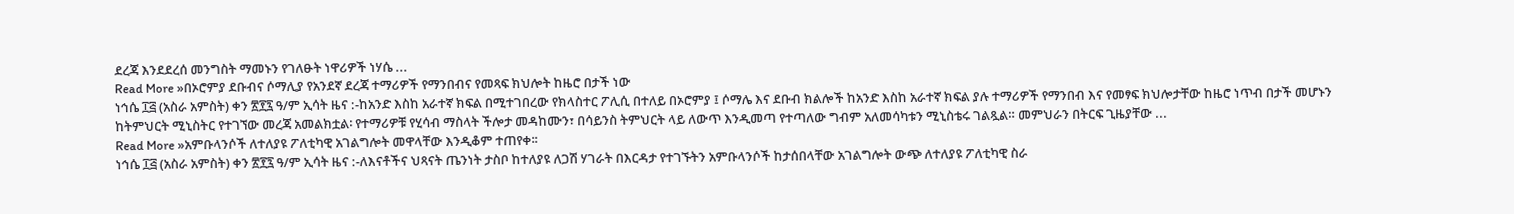ደረጃ እንደደረሰ መንግስት ማመኑን የገለፁት ነዋሪዎች ነሃሴ ...
Read More »በኦሮምያ ደቡብና ሶማሊያ የአንደኛ ደረጃ ተማሪዎች የማንበብና የመጻፍ ክህሎት ከዜሮ በታች ነው
ነኅሴ ፲፭ (አስራ አምስት) ቀን ፳፻፯ ዓ/ም ኢሳት ዜና :-ከአንድ እስከ አራተኛ ክፍል በሚተገበረው የክላስተር ፖሊሲ በተለይ በኦሮምያ ፤ ሶማሌ እና ደቡብ ክልሎች ከአንድ እስከ አራተኛ ክፍል ያሉ ተማሪዎች የማንበብ እና የመፃፍ ክህሎታቸው ከዜሮ ነጥብ በታች መሆኑን ከትምህርት ሚኒስትር የተገኘው መረጃ አመልክቷል፡ የተማሪዎቹ የሂሳብ ማስላት ችሎታ መዳከሙን፣ በሳይንስ ትምህርት ላይ ለውጥ እንዲመጣ የተጣለው ግብም አለመሳካቱን ሚኒስቴሩ ገልጿል። መምህራን በትርፍ ጊዜያቸው ...
Read More »አምቡላንሶች ለተለያዩ ፖለቲካዊ አገልግሎት መዋላቸው እንዲቆም ተጠየቀ፡፡
ነኅሴ ፲፭ (አስራ አምስት) ቀን ፳፻፯ ዓ/ም ኢሳት ዜና :-ለእናቶችና ህጻናት ጤንነት ታስቦ ከተለያዩ ለጋሽ ሃገራት በእርዳታ የተገኙትን አምቡላንሶች ከታሰበላቸው አገልግሎት ውጭ ለተለያዩ ፖለቲካዊ ስራ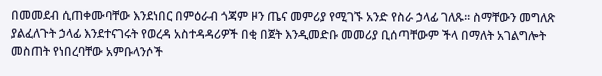በመመደብ ሲጠቀሙባቸው እንደነበር በምዕራብ ጎጃም ዞን ጤና መምሪያ የሚገኙ አንድ የስራ ኃላፊ ገለጹ፡፡ ስማቸውን መግለጽ ያልፈለጉት ኃላፊ እንደተናገሩት የወረዳ አስተዳዳሪዎች በቂ በጀት እንዲመድቡ መመሪያ ቢሰጣቸውም ችላ በማለት አገልግሎት መስጠት የነበረባቸው አምቡላንሶች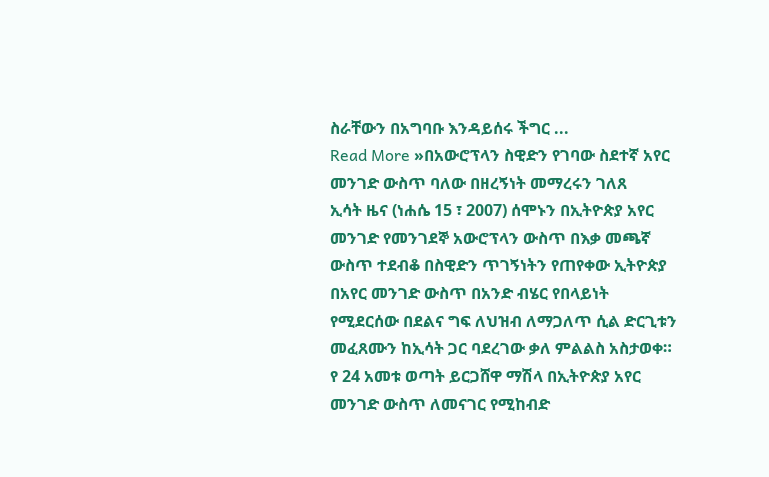ስራቸውን በአግባቡ እንዳይሰሩ ችግር ...
Read More »በአውሮፕላን ስዊድን የገባው ስደተኛ አየር መንገድ ውስጥ ባለው በዘረኝነት መማረሩን ገለጸ
ኢሳት ዜና (ነሐሴ 15 ፣ 2007) ሰሞኑን በኢትዮጵያ አየር መንገድ የመንገደኞ አውሮፕላን ውስጥ በእቃ መጫኛ ውስጥ ተደብቆ በስዊድን ጥገኝነትን የጠየቀው ኢትዮጵያ በአየር መንገድ ውስጥ በአንድ ብሄር የበላይነት የሚደርሰው በደልና ግፍ ለህዝብ ለማጋለጥ ሲል ድርጊቱን መፈጸሙን ከኢሳት ጋር ባደረገው ቃለ ምልልስ አስታወቀ። የ 24 አመቱ ወጣት ይርጋሸዋ ማሽላ በኢትዮጵያ አየር መንገድ ውስጥ ለመናገር የሚከብድ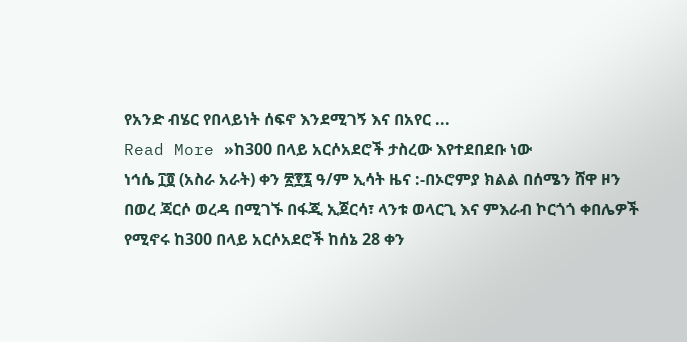የአንድ ብሄር የበላይነት ሰፍኖ እንደሚገኝ እና በአየር ...
Read More »ከ300 በላይ አርሶአደሮች ታስረው እየተደበደቡ ነው
ነኅሴ ፲፬ (አስራ አራት) ቀን ፳፻፯ ዓ/ም ኢሳት ዜና :-በኦሮምያ ክልል በሰሜን ሸዋ ዞን በወረ ጃርሶ ወረዳ በሚገኙ በፋጂ ኢጀርሳ፣ ላንቱ ወላርጊ እና ምእራብ ኮርጎጎ ቀበሌዎች የሚኖሩ ከ300 በላይ አርሶአደሮች ከሰኔ 28 ቀን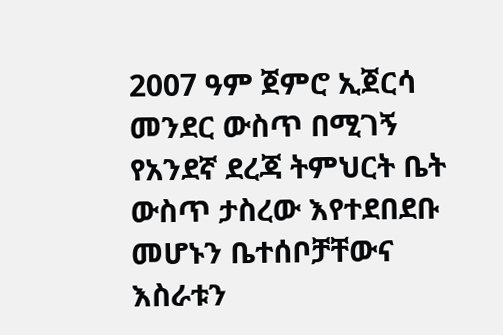2007 ዓም ጀምሮ ኢጀርሳ መንደር ውስጥ በሚገኝ የአንደኛ ደረጃ ትምህርት ቤት ውስጥ ታስረው እየተደበደቡ መሆኑን ቤተሰቦቻቸውና እስራቱን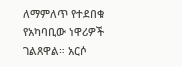ለማምለጥ የተደበቁ የአካባቢው ነዋሪዎች ገልጸዋል። አርሶ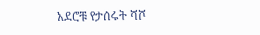አደሮቹ የታሰሩት ሻሾ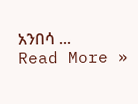አንበሳ ...
Read More »